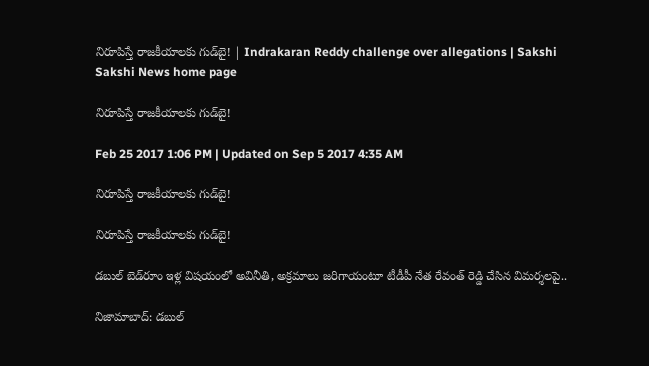నిరూపిస్తే రాజకీయాలకు గుడ్‌బై! | Indrakaran Reddy challenge over allegations | Sakshi
Sakshi News home page

నిరూపిస్తే రాజకీయాలకు గుడ్‌బై!

Feb 25 2017 1:06 PM | Updated on Sep 5 2017 4:35 AM

నిరూపిస్తే రాజకీయాలకు గుడ్‌బై!

నిరూపిస్తే రాజకీయాలకు గుడ్‌బై!

డబుల్‌ బెడ్‌రూం ఇళ్ల విషయంలో అవినీతి, అక్రమాలు జరిగాయంటూ టీడీపీ నేత రేవంత్‌ రెడ్డి చేసిన విమర్శలపై..

నిజామాబాద్‌: డబుల్‌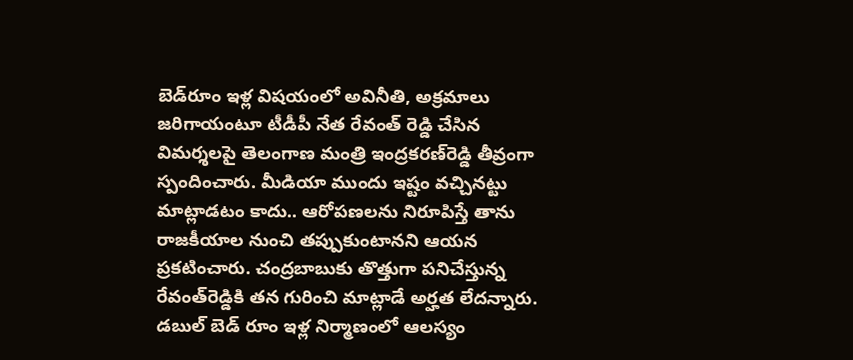బెడ్‌రూం ఇళ్ల విషయంలో అవినీతి, అక్రమాలు జరిగాయంటూ టీడీపీ నేత రేవంత్‌ రెడ్డి చేసిన విమర్శలపై తెలంగాణ మంత్రి ఇంద్రకరణ్‌రెడ్డి తీవ్రంగా స్పందించారు. మీడియా ముందు ఇష్టం వచ్చినట్టు మాట్లాడటం కాదు.. ఆరోపణలను నిరూపిస్తే తాను రాజకీయాల నుంచి తప్పుకుంటానని ఆయన ప్రకటించారు. చంద్రబాబుకు తొత్తుగా పనిచేస్తున్న రేవంత్‌రెడ్డికి తన గురించి మాట్లాడే అర్హత లేదన్నారు. డబుల్‌ బెడ్ రూం ఇళ్ల నిర్మాణంలో ఆలస్యం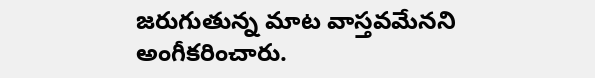జరుగుతున్న మాట వాస్తవమేనని అంగీకరించారు.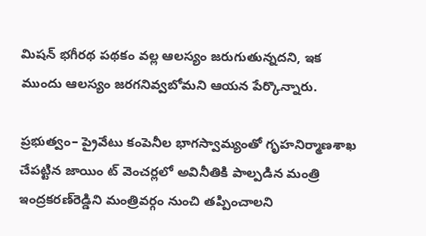మిషన్‌ భగీరథ పథకం వల్ల ఆలస్యం జరుగుతున్నదని, ఇక ముందు ఆలస్యం జరగనివ్వబోమని ఆయన పేర్కొన్నారు.

ప్రభుత్వం– ప్రైవేటు కంపెనీల భాగస్వామ్యంతో గృహనిర్మాణశాఖ చేపట్టిన జాయిం ట్‌ వెంచర్లలో అవినీతికి పాల్పడిన మంత్రి ఇంద్రకరణ్‌రెడ్డిని మంత్రివర్గం నుంచి తప్పించాలని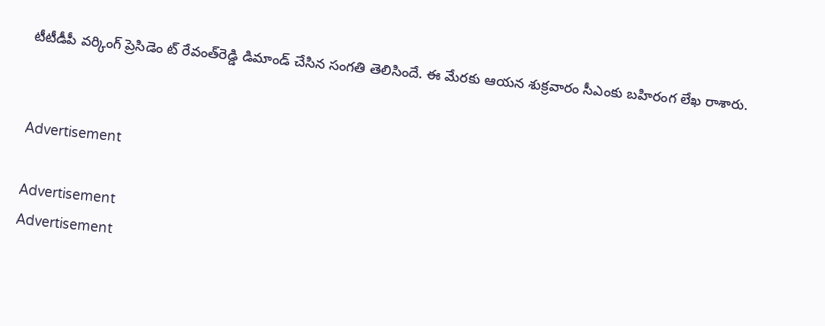టీటీడీపీ వర్కింగ్‌ ప్రెసిడెం ట్‌ రేవంత్‌రెడ్డి డిమాండ్‌ చేసిన సంగతి తెలిసిందే. ఈ మేరకు ఆయన శుక్రవారం సీఎంకు బహిరంగ లేఖ రాశారు.


Advertisement

Advertisement
Advertisement